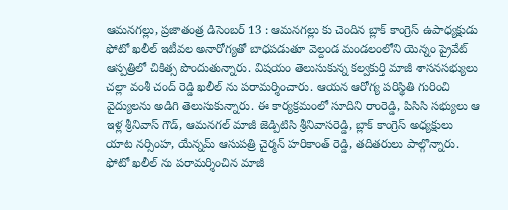ఆమనగల్లు, ప్రజాతంత్ర డిసెంబర్ 13 : ఆమనగల్లు కు చెందిన బ్లాక్ కాంగ్రెస్ ఉపాధ్యక్షుడు ఫోటో ఖలీల్ ఇటీవల అనారోగ్యతో బాధపడుతూ వెల్దండ మండలంలోని యెన్నం ప్రైవేట్ ఆస్పత్రిలో చికిత్స పొందుతున్నారు. విషయం తెలుసుకున్న కల్వకుర్తి మాజీ శాసనసభ్యులు చల్లా వంశీ చంద్ రెడ్డి ఖలీల్ ను పరామర్శించారు. ఆయన ఆరోగ్య పరిస్థితి గురించి వైద్యులను అడిగి తెలుసుకున్నారు. ఈ కార్యక్రమంలో సూదిని రాంరెడ్డి, పిసిసి సభ్యులు ఆ ఇళ్ల శ్రీనివాస్ గౌడ్, ఆమనగల్ మాజీ జెడ్పిటిసి శ్రీనివాసరెడ్డి, బ్లాక్ కాంగ్రెస్ అధ్యక్షులు యాట నర్సింహ, యేన్నమ్ ఆసుపత్రి చైర్మన్ హరికాంత్ రెడ్డి, తదితరులు పాల్గొన్నారు.
ఫోటో ఖలీల్ ను పరామర్శించిన మాజీ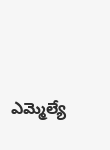ఎమ్మెల్యే